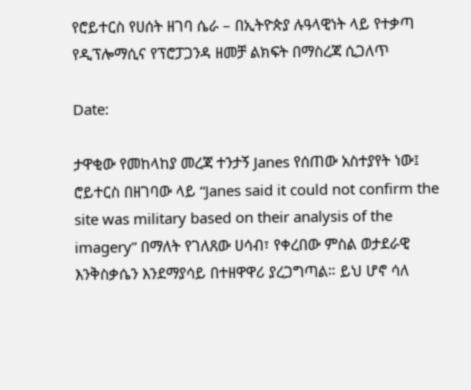የሮይተርስ የሀሰት ዘገባ ሴራ – በኢትዮጵያ ሉዓላዊነት ላይ የተቃጣ የዲፕሎማሲና የፕሮፓጋንዳ ዘመቻ ልክፍት በማስረጃ ሲጋለጥ

Date:

ታዋቂው የመከላከያ መረጃ ተንታኝ Janes የሰጠው አስተያየት ነው፤ ሮይተርስ በዘገባው ላይ “Janes said it could not confirm the site was military based on their analysis of the imagery” በማለት የገለጸው ሀሳብ፣ የቀረበው ምስል ወታደራዊ እንቅስቃሴን እንደማያሳይ በተዘዋዋሪ ያረጋግጣል። ይህ ሆኖ ሳለ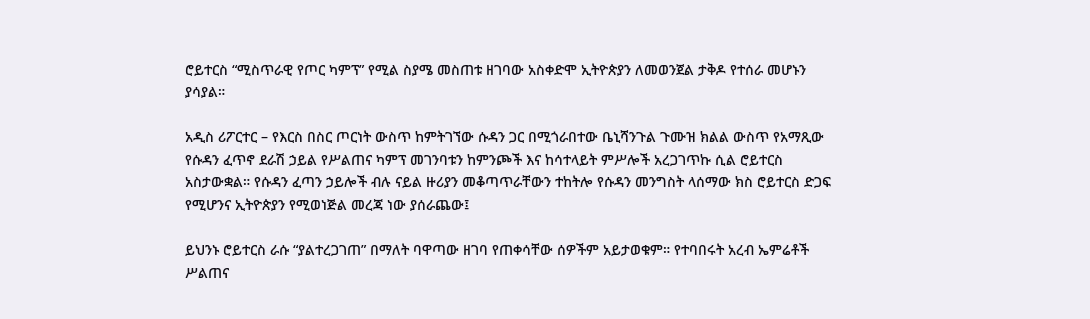ሮይተርስ “ሚስጥራዊ የጦር ካምፕ” የሚል ስያሜ መስጠቱ ዘገባው አስቀድሞ ኢትዮጵያን ለመወንጀል ታቅዶ የተሰራ መሆኑን ያሳያል።

አዲስ ሪፖርተር – የእርስ በስር ጦርነት ውስጥ ከምትገኘው ሱዳን ጋር በሚጎራበተው ቤኒሻንጉል ጉሙዝ ክልል ውስጥ የአማጺው የሱዳን ፈጥኖ ደራሽ ኃይል የሥልጠና ካምፕ መገንባቱን ከምንጮች እና ከሳተላይት ምሥሎች አረጋገጥኩ ሲል ሮይተርስ አስታውቋል። የሱዳን ፈጣን ኃይሎች ብሉ ናይል ዙሪያን መቆጣጥራቸውን ተከትሎ የሱዳን መንግስት ላሰማው ክስ ሮይተርስ ድጋፍ የሚሆንና ኢትዮጵያን የሚወነጅል መረጃ ነው ያሰራጨው፤

ይህንኑ ሮይተርስ ራሱ “ያልተረጋገጠ” በማለት ባዋጣው ዘገባ የጠቀሳቸው ሰዎችም አይታወቁም። የተባበሩት አረብ ኤምሬቶች ሥልጠና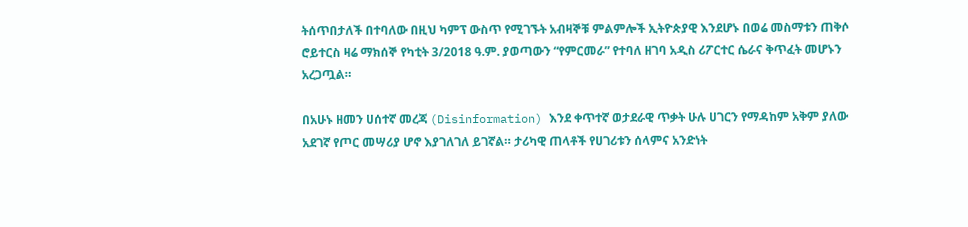ትሰጥበታለች በተባለው በዚህ ካምፕ ውስጥ የሚገኙት አብዛኞቹ ምልምሎች ኢትዮጵያዊ እንደሆኑ በወሬ መስማቱን ጠቅሶ ሮይተርስ ዛሬ ማክሰኞ የካቲት 3/2018 ዓ.ም. ያወጣውን “የምርመራ” የተባለ ዘገባ አዲስ ሪፖርተር ሴራና ቅጥፈት መሆኑን አረጋጧል።

በአሁኑ ዘመን ሀሰተኛ መረጃ (Disinformation) እንደ ቀጥተኛ ወታደራዊ ጥቃት ሁሉ ሀገርን የማዳከም አቅም ያለው አደገኛ የጦር መሣሪያ ሆኖ እያገለገለ ይገኛል። ታሪካዊ ጠላቶች የሀገሪቱን ሰላምና አንድነት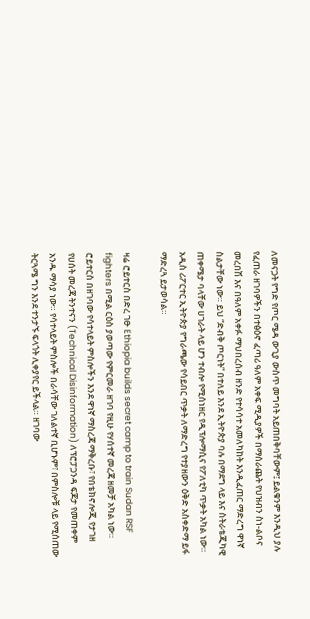ለመናጋት የግድ የጦር ሜዳ ውጊያ ውስጥ መግባት አይጠበቅባቸውም፤ ይልቁንም እንዲህ ያሉ የፈጠራ ዘገባዎችን በተፅዕኖ ፈጣሪ ዓለም አቀፍ ሚዲያዎች በማሰራጨት የህዝብን ስነ-ልቦና መረበሽ እና በዓለም አቀፉ ማህበረሰብ ዘንድ የተሳሳተ አመለካከት እንዲፈጠር ማድረግ ዋነኛ ስልታቸው ነው። ይህ “ድብቅ ጦርነት” በተለይ እንደ ኢትዮጵያ ባሉ በማደግ ላይ እና ስትራቴጂካዊ ጠቀሜታ ባላቸው ሀገራት ላይ ሆን ተብሎ የሚሰነዘር የዲፕሎማሲና የፖለቲካ ጥቃት አካል ነው። አዲስ ሪፖርተር ኢትዮጵያ የግራጫው የሳይበር ጥቃት ለማድረግ የተያዘውን ዕቅድ አስቀድማ ይፋ ማድረጓ ይታወሳል።

ዛሬ ሮይተርስ በድረ ገፁ Ethiopia builds secret camp to train Sudan RSF fighters በሚል ርዕስ ያወጣው የምርመራ ዘገባ የዚሁ የሃሰተኛ መረጃ ዘመቻ አካል ነው። ሮይተርስ በዘገባው የሳተላይት ምስሎችን እንደ ዋነኛ ማስረጃ ማቅረቡ፣ የበቴክኖሎጂ የታገዘ የሀሰት መረጃ ትንተናን (Technical Disinformation) ለፕሮፓጋንዳ ፍጆታ የመጠቀም አንዱ ማሳያ ነው። የሳተላይት ምስሎች በራሳቸው ገለልተኛ ቢሆኑም፣ በምስሎቹ ላይ የሚሰጠው ትርጓሜ ግን እንደ ተንታኙ ፍላጎት ሊቀያየር ይችላል። ዘገባው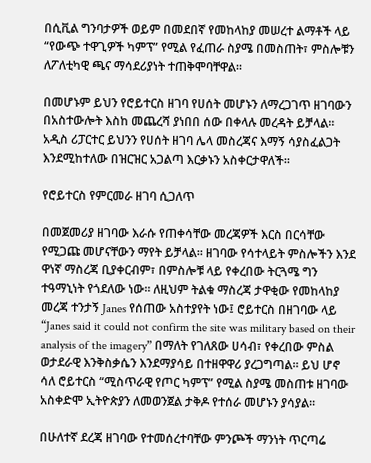በሲቪል ግንባታዎች ወይም በመደበኛ የመከላከያ መሠረተ ልማቶች ላይ “የውጭ ተዋጊዎች ካምፕ” የሚል የፈጠራ ስያሜ በመስጠት፣ ምስሎቹን ለፖለቲካዊ ጫና ማሳደሪያነት ተጠቅሞባቸዋል።

በመሆኑም ይህን የሮይተርስ ዘገባ የሀሰት መሆኑን ለማረጋገጥ ዘገባውን በአስተውሎት እስከ መጨረሻ ያነበበ ሰው በቀላሉ መረዳት ይቻላል። አዲስ ሪፓርተር ይህንን የሀሰት ዘገባ ሌላ መስረጃና እማኝ ሳያስፈልጋት እንደሚከተለው በዝርዝር አጋልጣ እርቃኑን አስቀርታዋለች።

የሮይተርስ የምርመራ ዘገባ ሲጋለጥ

በመጀመሪያ ዘገባው እራሱ የጠቀሳቸው መረጃዎች እርስ በርሳቸው የሚጋጩ መሆናቸውን ማየት ይቻላል። ዘገባው የሳተላይት ምስሎችን እንደ ዋነኛ ማስረጃ ቢያቀርብም፣ በምስሎቹ ላይ የቀረበው ትርጓሜ ግን ተዓማኒነት የጎደለው ነው። ለዚህም ትልቁ ማስረጃ ታዋቂው የመከላከያ መረጃ ተንታኝ Janes የሰጠው አስተያየት ነው፤ ሮይተርስ በዘገባው ላይ “Janes said it could not confirm the site was military based on their analysis of the imagery” በማለት የገለጸው ሀሳብ፣ የቀረበው ምስል ወታደራዊ እንቅስቃሴን እንደማያሳይ በተዘዋዋሪ ያረጋግጣል። ይህ ሆኖ ሳለ ሮይተርስ “ሚስጥራዊ የጦር ካምፕ” የሚል ስያሜ መስጠቱ ዘገባው አስቀድሞ ኢትዮጵያን ለመወንጀል ታቅዶ የተሰራ መሆኑን ያሳያል።

በሁለተኛ ደረጃ ዘገባው የተመሰረተባቸው ምንጮች ማንነት ጥርጣሬ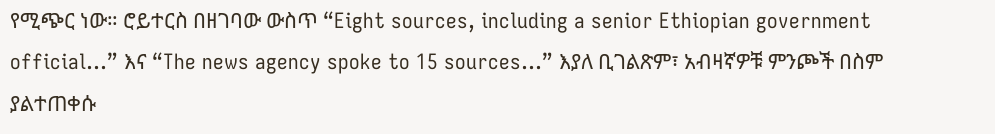የሚጭር ነው። ሮይተርስ በዘገባው ውስጥ “Eight sources, including a senior Ethiopian government official…” እና “The news agency spoke to 15 sources…” እያለ ቢገልጽም፣ አብዛኛዎቹ ምንጮች በስም ያልተጠቀሱ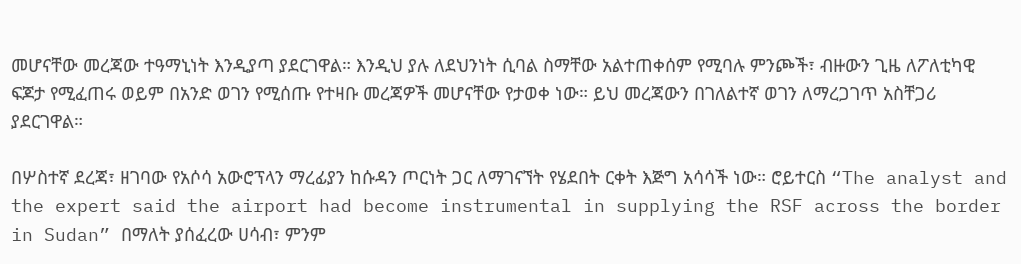መሆናቸው መረጃው ተዓማኒነት እንዲያጣ ያደርገዋል። እንዲህ ያሉ ለደህንነት ሲባል ስማቸው አልተጠቀሰም የሚባሉ ምንጮች፣ ብዙውን ጊዜ ለፖለቲካዊ ፍጆታ የሚፈጠሩ ወይም በአንድ ወገን የሚሰጡ የተዛቡ መረጃዎች መሆናቸው የታወቀ ነው። ይህ መረጃውን በገለልተኛ ወገን ለማረጋገጥ አስቸጋሪ ያደርገዋል።

በሦስተኛ ደረጃ፣ ዘገባው የአሶሳ አውሮፕላን ማረፊያን ከሱዳን ጦርነት ጋር ለማገናኘት የሄደበት ርቀት እጅግ አሳሳች ነው። ሮይተርስ “The analyst and the expert said the airport had become instrumental in supplying the RSF across the border in Sudan” በማለት ያሰፈረው ሀሳብ፣ ምንም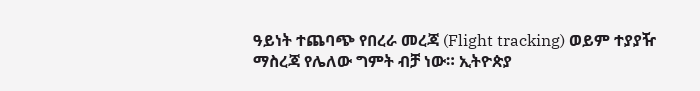ዓይነት ተጨባጭ የበረራ መረጃ (Flight tracking) ወይም ተያያዥ ማስረጃ የሌለው ግምት ብቻ ነው። ኢትዮጵያ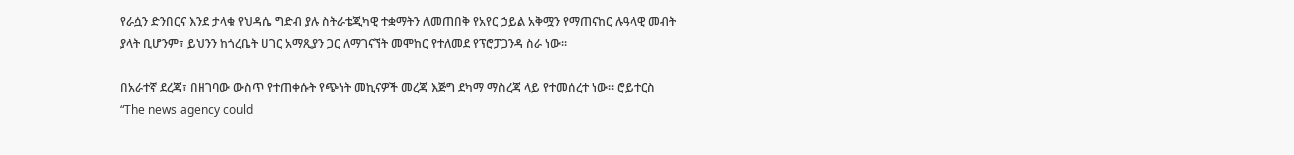የራሷን ድንበርና እንደ ታላቁ የህዳሴ ግድብ ያሉ ስትራቴጂካዊ ተቋማትን ለመጠበቅ የአየር ኃይል አቅሟን የማጠናከር ሉዓላዊ መብት ያላት ቢሆንም፣ ይህንን ከጎረቤት ሀገር አማጺያን ጋር ለማገናኘት መሞከር የተለመደ የፕሮፓጋንዳ ስራ ነው።

በአራተኛ ደረጃ፣ በዘገባው ውስጥ የተጠቀሱት የጭነት መኪናዎች መረጃ እጅግ ደካማ ማስረጃ ላይ የተመሰረተ ነው። ሮይተርስ “The news agency could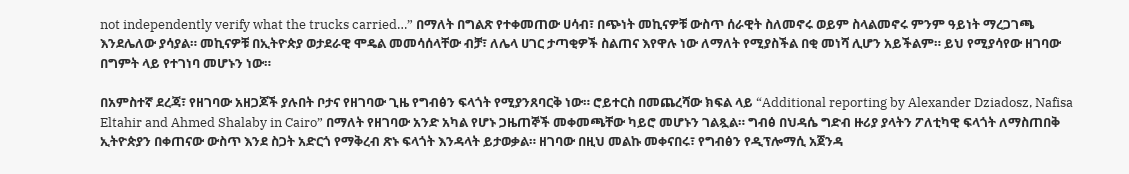not independently verify what the trucks carried…” በማለት በግልጽ የተቀመጠው ሀሳብ፣ በጭነት መኪናዎቹ ውስጥ ሰራዊት ስለመኖሩ ወይም ስላልመኖሩ ምንም ዓይነት ማረጋገጫ እንደሌለው ያሳያል። መኪናዎቹ በኢትዮጵያ ወታደራዊ ሞዴል መመሳሰላቸው ብቻ፣ ለሌላ ሀገር ታጣቂዎች ስልጠና እየዋሉ ነው ለማለት የሚያስችል በቂ መነሻ ሊሆን አይችልም። ይህ የሚያሳየው ዘገባው በግምት ላይ የተገነባ መሆኑን ነው።

በአምስተኛ ደረጃ፣ የዘገባው አዘጋጆች ያሉበት ቦታና የዘገባው ጊዜ የግብፅን ፍላጎት የሚያንጸባርቅ ነው። ሮይተርስ በመጨረሻው ክፍል ላይ “Additional reporting by Alexander Dziadosz, Nafisa Eltahir and Ahmed Shalaby in Cairo” በማለት የዘገባው አንድ አካል የሆኑ ጋዜጠኞች መቀመጫቸው ካይሮ መሆኑን ገልጿል። ግብፅ በህዳሴ ግድብ ዙሪያ ያላትን ፖለቲካዊ ፍላጎት ለማስጠበቅ ኢትዮጵያን በቀጠናው ውስጥ እንደ ስጋት አድርጎ የማቅረብ ጽኑ ፍላጎት እንዳላት ይታወቃል። ዘገባው በዚህ መልኩ መቀናበሩ፣ የግብፅን የዲፕሎማሲ አጀንዳ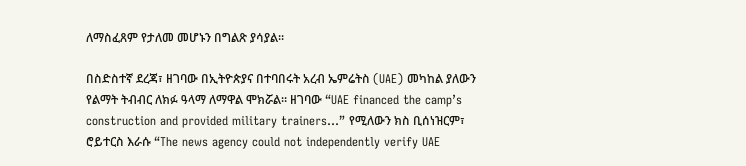ለማስፈጸም የታለመ መሆኑን በግልጽ ያሳያል።

በስድስተኛ ደረጃ፣ ዘገባው በኢትዮጵያና በተባበሩት አረብ ኤምሬትስ (UAE) መካከል ያለውን የልማት ትብብር ለክፉ ዓላማ ለማዋል ሞክሯል። ዘገባው “UAE financed the camp’s construction and provided military trainers…” የሚለውን ክስ ቢሰነዝርም፣ ሮይተርስ እራሱ “The news agency could not independently verify UAE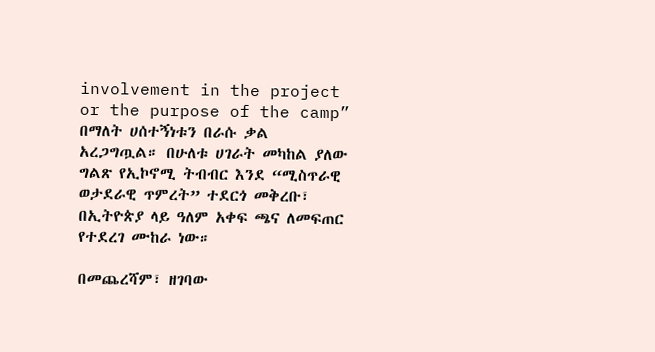involvement in the project or the purpose of the camp” በማለት ሀሰተኝነቱን በራሱ ቃል አረጋግጧል። በሁለቱ ሀገራት መካከል ያለው ግልጽ የኢኮኖሚ ትብብር እንደ “ሚስጥራዊ ወታደራዊ ጥምረት” ተደርጎ መቅረቡ፣ በኢትዮጵያ ላይ ዓለም አቀፍ ጫና ለመፍጠር የተደረገ ሙከራ ነው።

በመጨረሻም፣ ዘገባው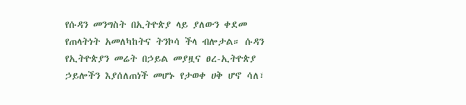የሱዳን መንግስት በኢትዮጵያ ላይ ያለውን ቀደመ የጠላትነት አመለካከትና ትንኮሳ ችላ ብሎታል። ሱዳን የኢትዮጵያን መሬት በኃይል መያዟና ፀረ-ኢትዮጵያ ኃይሎችን እያሰለጠነች መሆኑ የታወቀ ሀቅ ሆኖ ሳለ፣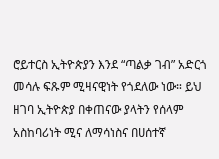ሮይተርስ ኢትዮጵያን እንደ “ጣልቃ ገብ” አድርጎ መሳሉ ፍጹም ሚዛናዊነት የጎደለው ነው። ይህ ዘገባ ኢትዮጵያ በቀጠናው ያላትን የሰላም አስከባሪነት ሚና ለማሳነስና በሀሰተኛ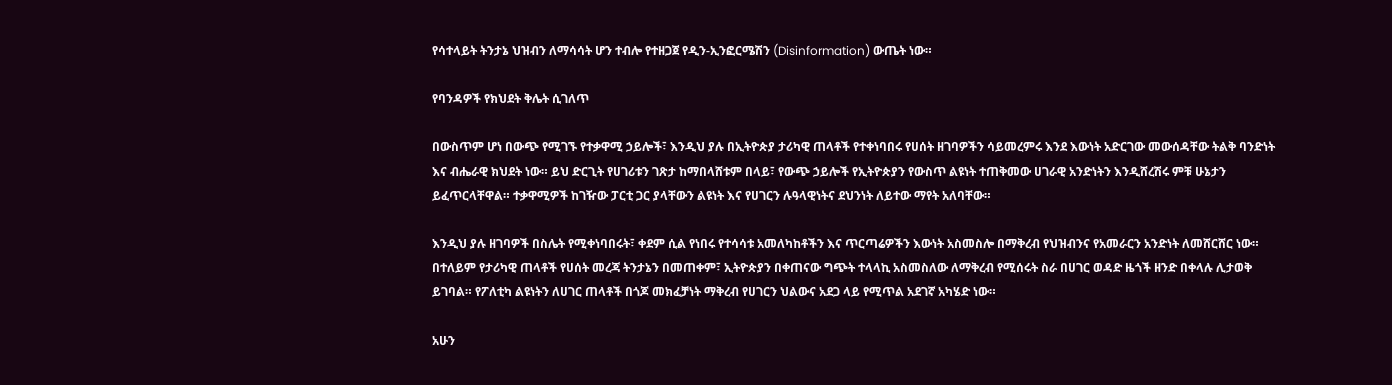የሳተላይት ትንታኔ ህዝብን ለማሳሳት ሆን ተብሎ የተዘጋጀ የዲን-ኢንፎርሜሽን (Disinformation) ውጤት ነው።

የባንዳዎች የክህደት ቅሌት ሲገለጥ

በውስጥም ሆነ በውጭ የሚገኙ የተቃዋሚ ኃይሎች፣ እንዲህ ያሉ በኢትዮጵያ ታሪካዊ ጠላቶች የተቀነባበሩ የሀሰት ዘገባዎችን ሳይመረምሩ እንደ እውነት አድርገው መውሰዳቸው ትልቅ ባንድነት እና ብሔራዊ ክህደት ነው። ይህ ድርጊት የሀገሪቱን ገጽታ ከማበላሸቱም በላይ፣ የውጭ ኃይሎች የኢትዮጵያን የውስጥ ልዩነት ተጠቅመው ሀገራዊ አንድነትን እንዲሸረሽሩ ምቹ ሁኔታን ይፈጥርላቸዋል። ተቃዋሚዎች ከገዥው ፓርቲ ጋር ያላቸውን ልዩነት እና የሀገርን ሉዓላዊነትና ደህንነት ለይተው ማየት አለባቸው።

እንዲህ ያሉ ዘገባዎች በስሌት የሚቀነባበሩት፣ ቀደም ሲል የነበሩ የተሳሳቱ አመለካከቶችን እና ጥርጣሬዎችን እውነት አስመስሎ በማቅረብ የህዝብንና የአመራርን አንድነት ለመሸርሸር ነው። በተለይም የታሪካዊ ጠላቶች የሀሰት መረጃ ትንታኔን በመጠቀም፣ ኢትዮጵያን በቀጠናው ግጭት ተላላኪ አስመስለው ለማቅረብ የሚሰሩት ስራ በሀገር ወዳድ ዜጎች ዘንድ በቀላሉ ሊታወቅ ይገባል። የፖለቲካ ልዩነትን ለሀገር ጠላቶች በጎጆ መክፈቻነት ማቅረብ የሀገርን ህልውና አደጋ ላይ የሚጥል አደገኛ አካሄድ ነው።

አሁን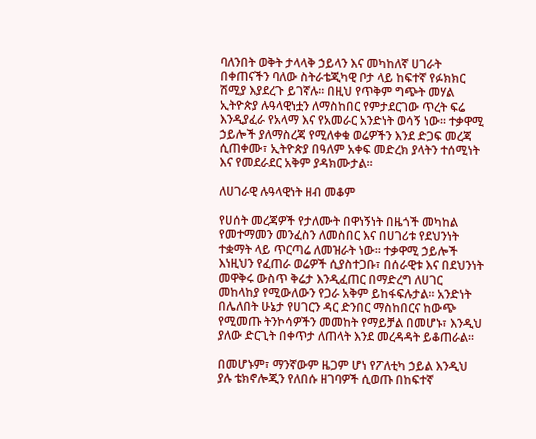ባለንበት ወቅት ታላላቅ ኃይላን እና መካከለኛ ሀገራት በቀጠናችን ባለው ስትራቴጂካዊ ቦታ ላይ ከፍተኛ የፉክክር ሽሚያ እያደረጉ ይገኛሉ። በዚህ የጥቅም ግጭት መሃል ኢትዮጵያ ሉዓላዊነቷን ለማስከበር የምታደርገው ጥረት ፍሬ እንዲያፈራ የአላማ እና የአመራር አንድነት ወሳኝ ነው። ተቃዋሚ ኃይሎች ያለማስረጃ የሚለቀቁ ወሬዎችን እንደ ድጋፍ መረጃ ሲጠቀሙ፣ ኢትዮጵያ በዓለም አቀፍ መድረክ ያላትን ተሰሚነት እና የመደራደር አቅም ያዳክሙታል።

ለሀገራዊ ሉዓላዊነት ዘብ መቆም

የሀሰት መረጃዎች የታለሙት በዋነኝነት በዜጎች መካከል የመተማመን መንፈስን ለመስበር እና በሀገሪቱ የደህንነት ተቋማት ላይ ጥርጣሬ ለመዝራት ነው። ተቃዋሚ ኃይሎች እነዚህን የፈጠራ ወሬዎች ሲያስተጋቡ፣ በሰራዊቱ እና በደህንነት መዋቅሩ ውስጥ ቅሬታ እንዲፈጠር በማድረግ ለሀገር መከላከያ የሚውለውን የጋራ አቅም ይከፋፍሉታል። አንድነት በሌለበት ሁኔታ የሀገርን ዳር ድንበር ማስከበርና ከውጭ የሚመጡ ትንኮሳዎችን መመከት የማይቻል በመሆኑ፣ እንዲህ ያለው ድርጊት በቀጥታ ለጠላት እንደ መረዳዳት ይቆጠራል።

በመሆኑም፣ ማንኛውም ዜጋም ሆነ የፖለቲካ ኃይል እንዲህ ያሉ ቴክኖሎጂን የለበሱ ዘገባዎች ሲወጡ በከፍተኛ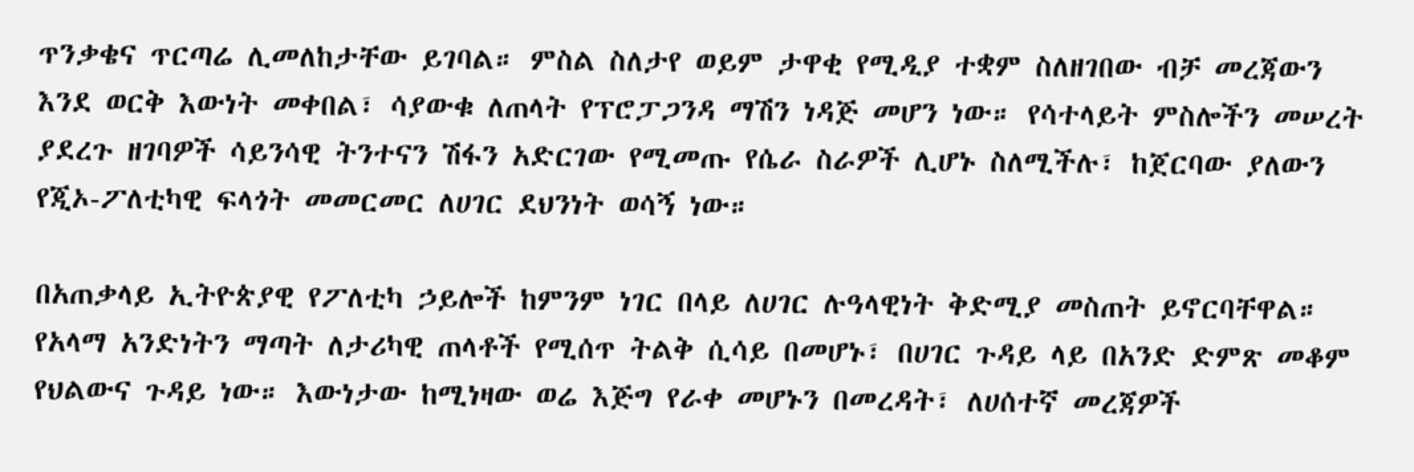ጥንቃቄና ጥርጣሬ ሊመለከታቸው ይገባል። ምስል ስለታየ ወይም ታዋቂ የሚዲያ ተቋም ስለዘገበው ብቻ መረጃውን እንደ ወርቅ እውነት መቀበል፣ ሳያውቁ ለጠላት የፕሮፓጋንዳ ማሽን ነዳጅ መሆን ነው። የሳተላይት ምስሎችን መሠረት ያደረጉ ዘገባዎች ሳይንሳዊ ትንተናን ሽፋን አድርገው የሚመጡ የሴራ ስራዎች ሊሆኑ ስለሚችሉ፣ ከጀርባው ያለውን የጂኦ-ፖለቲካዊ ፍላጎት መመርመር ለሀገር ደህንነት ወሳኝ ነው።

በአጠቃላይ ኢትዮጵያዊ የፖለቲካ ኃይሎች ከምንም ነገር በላይ ለሀገር ሉዓላዊነት ቅድሚያ መስጠት ይኖርባቸዋል። የአላማ አንድነትን ማጣት ለታሪካዊ ጠላቶች የሚሰጥ ትልቅ ሲሳይ በመሆኑ፣ በሀገር ጉዳይ ላይ በአንድ ድምጽ መቆም የህልውና ጉዳይ ነው። እውነታው ከሚነዛው ወሬ እጅግ የራቀ መሆኑን በመረዳት፣ ለሀሰተኛ መረጃዎች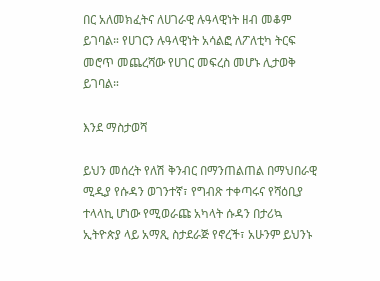በር አለመክፈትና ለሀገራዊ ሉዓላዊነት ዘብ መቆም ይገባል። የሀገርን ሉዓላዊነት አሳልፎ ለፖለቲካ ትርፍ መሮጥ መጨረሻው የሀገር መፍረስ መሆኑ ሊታወቅ ይገባል።

እንደ ማስታወሻ

ይህን መሰረት የለሽ ቅንብር በማንጠልጠል በማህበራዊ ሚዲያ የሱዳን ወገንተኛ፣ የግብጽ ተቀጣሩና የሻዕቢያ ተላላኪ ሆነው የሚወራጩ አካላት ሱዳን በታሪኳ ኢትዮጵያ ላይ አማጺ ስታደራጅ የኖረች፣ አሁንም ይህንኑ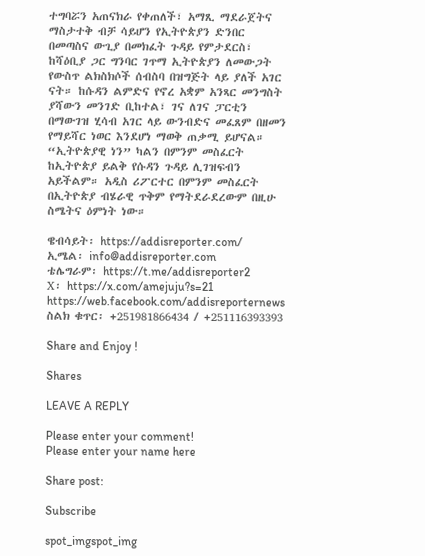ተግባሯን አጠናክራ የቀጠለች፣ አማጺ ማደራጀትና ማስታተቅ ብቻ ሳይሆን የኢትዮጵያን ድንበር በመጣስና ውጊያ በመክፈት ጉዳይ የምታደርስ፣ ከሻዕቢያ ጋር ግንባር ገጥማ ኢትዮጵያን ለመውጋት የውስጥ ልክስክሶች ሰብስባ በዝግጅት ላይ ያለች አገር ናት። ከሱዳን ልምድና የኖረ አቋም አንጻር መንግስት ያሻውን መንገድ ቢከተል፣ ገና ለገና ፓርቲን በማውገዝ ሂሳብ አገር ላይ ውንብድና መፈጸም በዘመን የማይሻር ነወር እንደሆነ ማወቅ ጠቃሚ ይሆናል። “ኢትዮጵያዊ ነን” ካልን በምንም መስፈርት ከኢትዮጵያ ይልቅ የሱዳን ጉዳይ ሊገዝፍብን አይችልም። አዲስ ሪፖርተር በምንም መስፈርት በኢትዮጵያ ብሄራዊ ጥቅም የማትደራደረውም በዚሁ ስሜትና ዕምነት ነው።

ዌብሳይት፡ https://addisreporter.com/
ኢሜል፡ info@addisreporter.com
ቴሌግራም፡ https://t.me/addisreporter2
X፡ https://x.com/amejuju?s=21
https://web.facebook.com/addisreporternews
ስልክ ቁጥር፡ +251981866434 / +251116393393

Share and Enjoy !

Shares

LEAVE A REPLY

Please enter your comment!
Please enter your name here

Share post:

Subscribe

spot_imgspot_img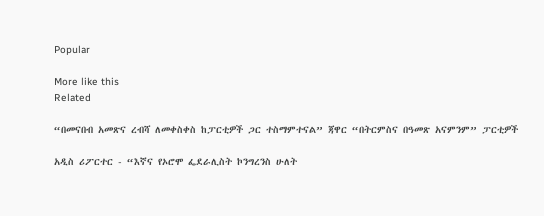Popular

More like this
Related

“በመናበብ አመጽና ረብሻ ለመቀስቀስ ከፓርቲዎች ጋር ተስማምተናል” ጃዋር “በትርምስና በዓመጽ አናምንም” ፓርቲዎች

አዲስ ሪፖርተር - “እኛና የኦሮሞ ፌደራሊስት ኮንግረንስ ሁለት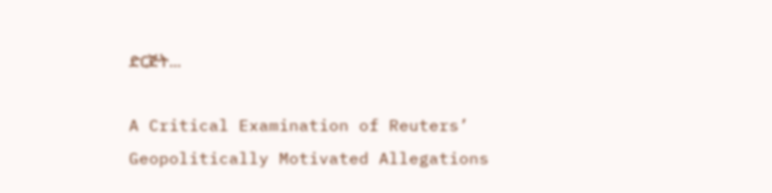ድርጅት...

A Critical Examination of Reuters’ Geopolitically Motivated Allegations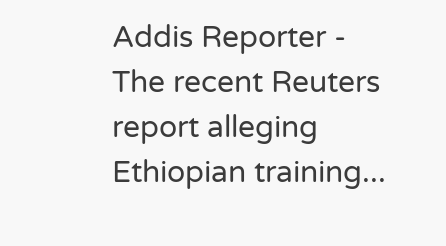Addis Reporter - The recent Reuters report alleging Ethiopian training...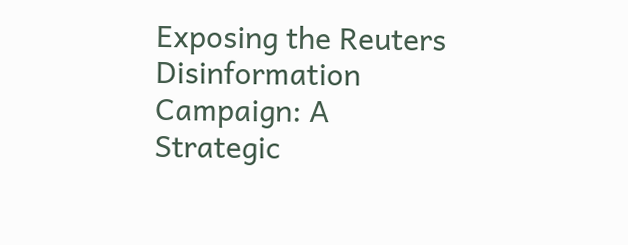Exposing the Reuters Disinformation Campaign: A Strategic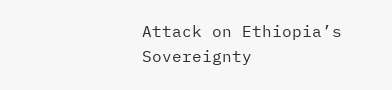Attack on Ethiopia’s Sovereignty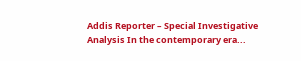Addis Reporter – Special Investigative Analysis In the contemporary era...